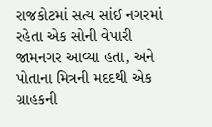રાજકોટમાં સત્ય સાંઈ નગરમાં રહેતા એક સોની વેપારી જામનગર આવ્યા હતા, અને પોતાના મિત્રની મદદથી એક ગ્રાહકની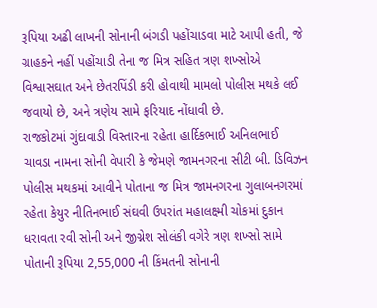રૂપિયા અઢી લાખની સોનાની બંગડી પહોંચાડવા માટે આપી હતી, જે ગ્રાહકને નહીં પહોંચાડી તેના જ મિત્ર સહિત ત્રણ શખ્સોએ વિશ્વાસઘાત અને છેતરપિંડી કરી હોવાથી મામલો પોલીસ મથકે લઈ જવાયો છે, અને ત્રણેય સામે ફરિયાદ નોંધાવી છે.
રાજકોટમાં ગુંદાવાડી વિસ્તારના રહેતા હાર્દિકભાઈ અનિલભાઈ ચાવડા નામના સોની વેપારી કે જેમણે જામનગરના સીટી બી. ડિવિઝન પોલીસ મથકમાં આવીને પોતાના જ મિત્ર જામનગરના ગુલાબનગરમાં રહેતા કેયુર નીતિનભાઈ સંઘવી ઉપરાંત મહાલક્ષ્મી ચોકમાં દુકાન ધરાવતા રવી સોની અને જીગ્નેશ સોલંકી વગેરે ત્રણ શખ્સો સામે પોતાની રૂપિયા 2,55,000 ની કિંમતની સોનાની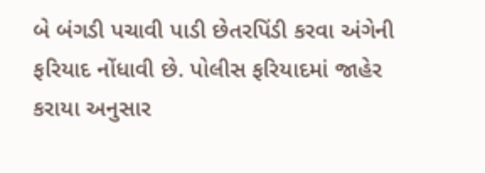બે બંગડી પચાવી પાડી છેતરપિંડી કરવા અંગેની ફરિયાદ નોંધાવી છે. પોલીસ ફરિયાદમાં જાહેર કરાયા અનુસાર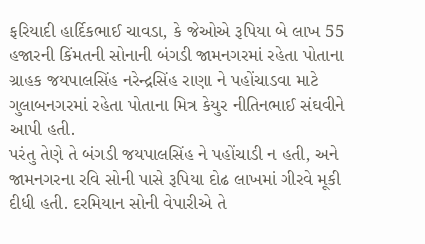ફરિયાદી હાર્દિકભાઈ ચાવડા, કે જેઓએ રૂપિયા બે લાખ 55 હજારની કિંમતની સોનાની બંગડી જામનગરમાં રહેતા પોતાના ગ્રાહક જયપાલસિંહ નરેન્દ્રસિંહ રાણા ને પહોંચાડવા માટે ગુલાબનગરમાં રહેતા પોતાના મિત્ર કેયુર નીતિનભાઈ સંઘવીને આપી હતી.
પરંતુ તેણે તે બંગડી જયપાલસિંહ ને પહોંચાડી ન હતી, અને જામનગરના રવિ સોની પાસે રૂપિયા દોઢ લાખમાં ગીરવે મૂકી દીધી હતી. દરમિયાન સોની વેપારીએ તે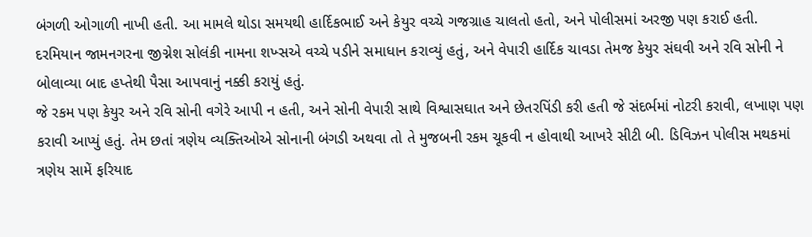બંગળી ઓગાળી નાખી હતી. આ મામલે થોડા સમયથી હાર્દિકભાઈ અને કેયુર વચ્ચે ગજગ્રાહ ચાલતો હતો, અને પોલીસમાં અરજી પણ કરાઈ હતી. દરમિયાન જામનગરના જીગ્નેશ સોલંકી નામના શખ્સએ વચ્ચે પડીને સમાધાન કરાવ્યું હતું, અને વેપારી હાર્દિક ચાવડા તેમજ કેયુર સંઘવી અને રવિ સોની ને બોલાવ્યા બાદ હપ્તેથી પૈસા આપવાનું નક્કી કરાયું હતું.
જે રકમ પણ કેયુર અને રવિ સોની વગેરે આપી ન હતી, અને સોની વેપારી સાથે વિશ્વાસઘાત અને છેતરપિંડી કરી હતી જે સંદર્ભમાં નોટરી કરાવી, લખાણ પણ કરાવી આપ્યું હતું. તેમ છતાં ત્રણેય વ્યક્તિઓએ સોનાની બંગડી અથવા તો તે મુજબની રકમ ચૂકવી ન હોવાથી આખરે સીટી બી. ડિવિઝન પોલીસ મથકમાં ત્રણેય સામેં ફરિયાદ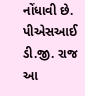નોંધાવી છે. પીએસઆઈ ડી.જી. રાજ આ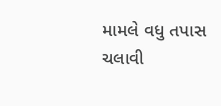મામલે વધુ તપાસ ચલાવી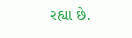રહ્યા છે.